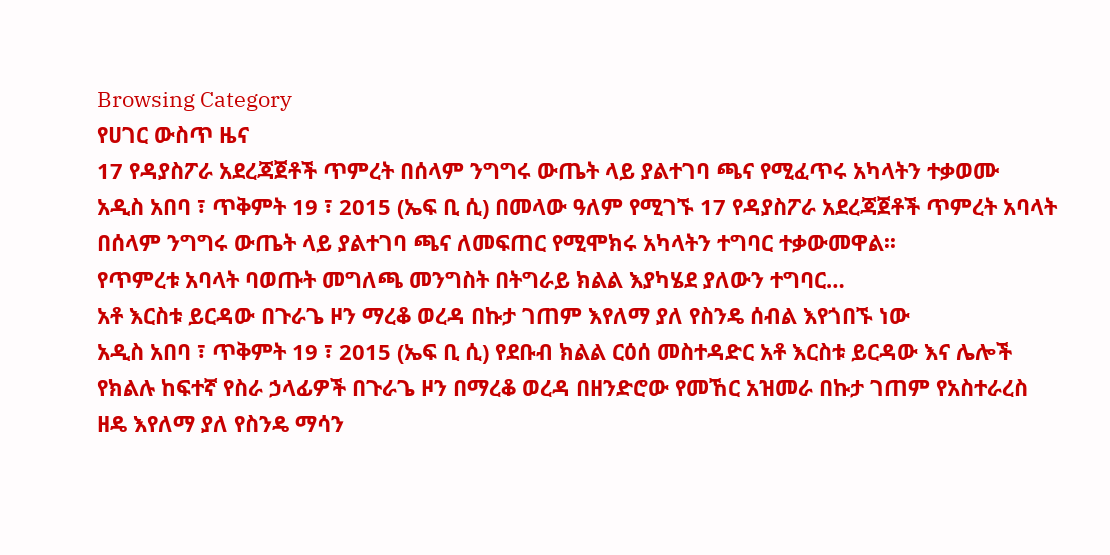Browsing Category
የሀገር ውስጥ ዜና
17 የዳያስፖራ አደረጃጀቶች ጥምረት በሰላም ንግግሩ ውጤት ላይ ያልተገባ ጫና የሚፈጥሩ አካላትን ተቃወሙ
አዲስ አበባ ፣ ጥቅምት 19 ፣ 2015 (ኤፍ ቢ ሲ) በመላው ዓለም የሚገኙ 17 የዳያስፖራ አደረጃጀቶች ጥምረት አባላት በሰላም ንግግሩ ውጤት ላይ ያልተገባ ጫና ለመፍጠር የሚሞክሩ አካላትን ተግባር ተቃውመዋል፡፡
የጥምረቱ አባላት ባወጡት መግለጫ መንግስት በትግራይ ክልል እያካሄደ ያለውን ተግባር…
አቶ እርስቱ ይርዳው በጉራጌ ዞን ማረቆ ወረዳ በኩታ ገጠም እየለማ ያለ የስንዴ ሰብል እየጎበኙ ነው
አዲስ አበባ ፣ ጥቅምት 19 ፣ 2015 (ኤፍ ቢ ሲ) የደቡብ ክልል ርዕሰ መስተዳድር አቶ እርስቱ ይርዳው እና ሌሎች የክልሉ ከፍተኛ የስራ ኃላፊዎች በጉራጌ ዞን በማረቆ ወረዳ በዘንድሮው የመኸር አዝመራ በኩታ ገጠም የአስተራረስ ዘዴ እየለማ ያለ የስንዴ ማሳን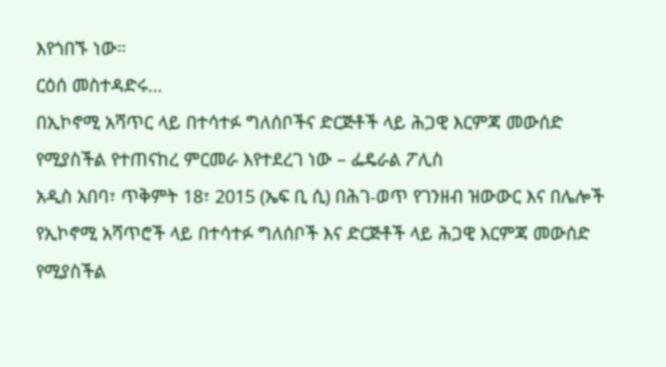እየጎበኙ ነው።
ርዕሰ መስተዳድሩ…
በኢኮኖሚ አሻጥር ላይ በተሳተፉ ግለሰቦችና ድርጅቶች ላይ ሕጋዊ እርምጃ መውሰድ የሚያስችል የተጠናከረ ምርመራ እየተደረገ ነው – ፌዴራል ፖሊስ
አዲስ አበባ፣ ጥቅምት 18፣ 2015 (ኤፍ ቢ ሲ) በሕገ-ወጥ የገንዘብ ዝውውር እና በሌሎች የኢኮኖሚ አሻጥሮች ላይ በተሳተፉ ግለሰቦች እና ድርጅቶች ላይ ሕጋዊ እርምጃ መውሰድ የሚያስችል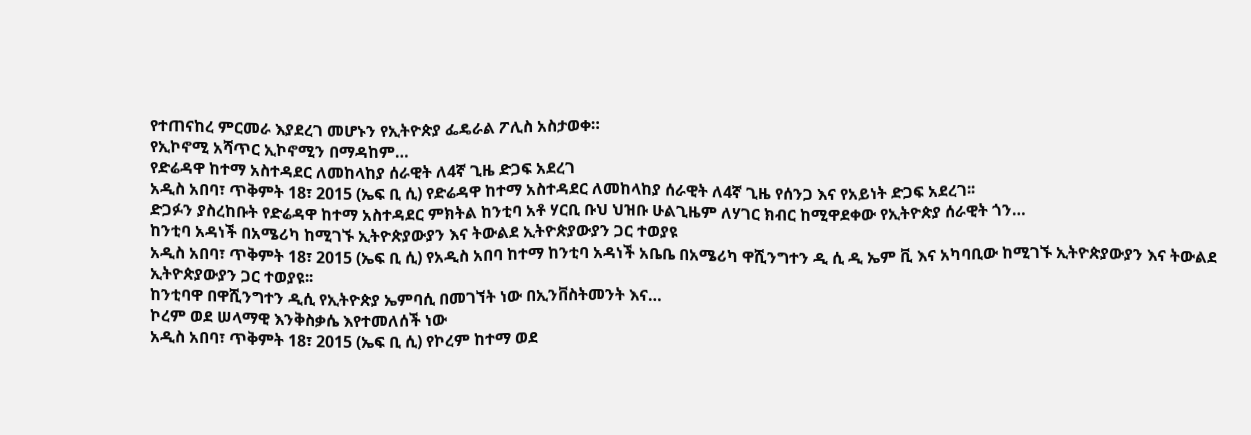የተጠናከረ ምርመራ እያደረገ መሆኑን የኢትዮጵያ ፌዴራል ፖሊስ አስታወቀ።
የኢኮኖሚ አሻጥር ኢኮኖሚን በማዳከም…
የድሬዳዋ ከተማ አስተዳደር ለመከላከያ ሰራዊት ለ4ኛ ጊዜ ድጋፍ አደረገ
አዲስ አበባ፣ ጥቅምት 18፣ 2015 (ኤፍ ቢ ሲ) የድሬዳዋ ከተማ አስተዳደር ለመከላከያ ሰራዊት ለ4ኛ ጊዜ የሰንጋ እና የአይነት ድጋፍ አደረገ፡፡
ድጋፉን ያስረከቡት የድሬዳዋ ከተማ አስተዳደር ምክትል ከንቲባ አቶ ሃርቢ ቡህ ህዝቡ ሁልጊዜም ለሃገር ክብር ከሚዋደቀው የኢትዮጵያ ሰራዊት ጎን…
ከንቲባ አዳነች በአሜሪካ ከሚገኙ ኢትዮጵያውያን እና ትውልደ ኢትዮጵያውያን ጋር ተወያዩ
አዲስ አበባ፣ ጥቅምት 18፣ 2015 (ኤፍ ቢ ሲ) የአዲስ አበባ ከተማ ከንቲባ አዳነች አቤቤ በአሜሪካ ዋሺንግተን ዲ ሲ ዲ ኤም ቪ እና አካባቢው ከሚገኙ ኢትዮጵያውያን እና ትውልደ ኢትዮጵያውያን ጋር ተወያዩ፡፡
ከንቲባዋ በዋሺንግተን ዲሲ የኢትዮጵያ ኤምባሲ በመገኘት ነው በኢንቨስትመንት እና…
ኮረም ወደ ሠላማዊ እንቅስቃሴ እየተመለሰች ነው
አዲስ አበባ፣ ጥቅምት 18፣ 2015 (ኤፍ ቢ ሲ) የኮረም ከተማ ወደ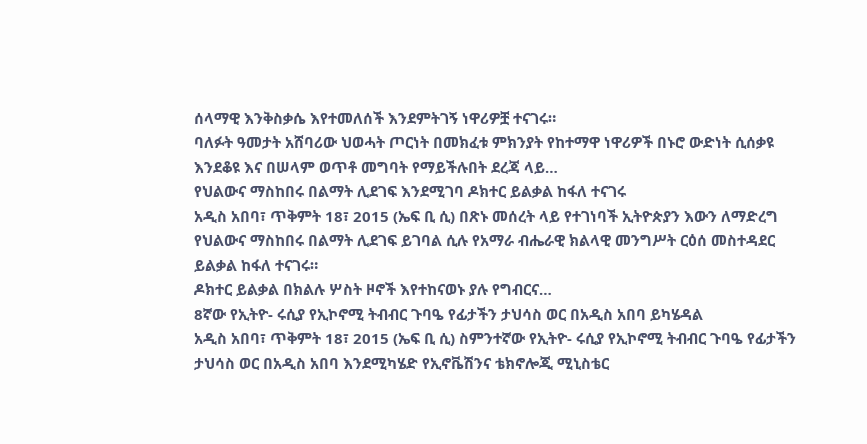ሰላማዊ እንቅስቃሴ እየተመለሰች እንደምትገኝ ነዋሪዎቿ ተናገሩ።
ባለፉት ዓመታት አሸባሪው ህወሓት ጦርነት በመክፈቱ ምክንያት የከተማዋ ነዋሪዎች በኑሮ ውድነት ሲሰቃዩ እንደቆዩ እና በሠላም ወጥቶ መግባት የማይችሉበት ደረጃ ላይ…
የህልውና ማስከበሩ በልማት ሊደገፍ እንደሚገባ ዶክተር ይልቃል ከፋለ ተናገሩ
አዲስ አበባ፣ ጥቅምት 18፣ 2015 (ኤፍ ቢ ሲ) በጽኑ መሰረት ላይ የተገነባች ኢትዮጵያን እውን ለማድረግ የህልውና ማስከበሩ በልማት ሊደገፍ ይገባል ሲሉ የአማራ ብሔራዊ ክልላዊ መንግሥት ርዕሰ መስተዳደር ይልቃል ከፋለ ተናገሩ።
ዶክተር ይልቃል በክልሉ ሦስት ዞኖች እየተከናወኑ ያሉ የግብርና…
8ኛው የኢትዮ- ሩሲያ የኢኮኖሚ ትብብር ጉባዔ የፊታችን ታህሳስ ወር በአዲስ አበባ ይካሄዳል
አዲስ አበባ፣ ጥቅምት 18፣ 2015 (ኤፍ ቢ ሲ) ስምንተኛው የኢትዮ- ሩሲያ የኢኮኖሚ ትብብር ጉባዔ የፊታችን ታህሳስ ወር በአዲስ አበባ እንደሚካሄድ የኢኖቬሽንና ቴክኖሎጂ ሚኒስቴር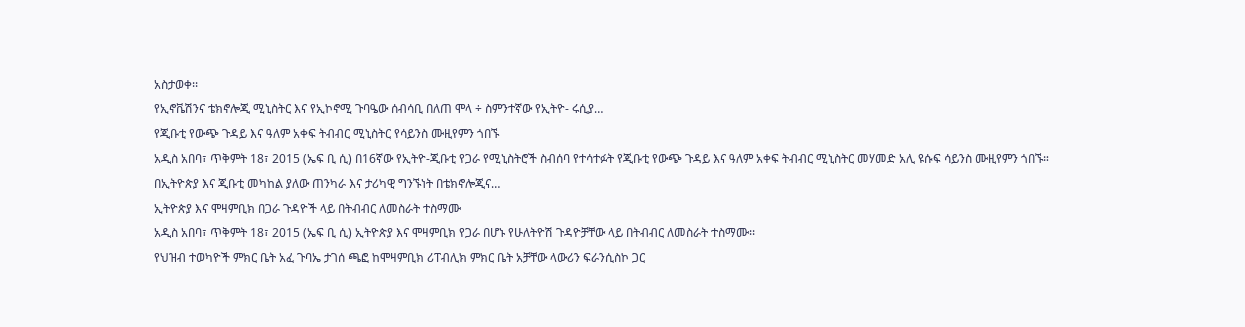አስታወቀ፡፡
የኢኖቬሽንና ቴክኖሎጂ ሚኒስትር እና የኢኮኖሚ ጉባዔው ሰብሳቢ በለጠ ሞላ ÷ ስምንተኛው የኢትዮ- ሩሲያ…
የጂቡቲ የውጭ ጉዳይ እና ዓለም አቀፍ ትብብር ሚኒስትር የሳይንስ ሙዚየምን ጎበኙ
አዲስ አበባ፣ ጥቅምት 18፣ 2015 (ኤፍ ቢ ሲ) በ16ኛው የኢትዮ-ጂቡቲ የጋራ የሚኒስትሮች ስብሰባ የተሳተፉት የጂቡቲ የውጭ ጉዳይ እና ዓለም አቀፍ ትብብር ሚኒስትር መሃመድ አሊ ዩሱፍ ሳይንስ ሙዚየምን ጎበኙ።
በኢትዮጵያ እና ጂቡቲ መካከል ያለው ጠንካራ እና ታሪካዊ ግንኙነት በቴክኖሎጂና…
ኢትዮጵያ እና ሞዛምቢክ በጋራ ጉዳዮች ላይ በትብብር ለመስራት ተስማሙ
አዲስ አበባ፣ ጥቅምት 18፣ 2015 (ኤፍ ቢ ሲ) ኢትዮጵያ እና ሞዛምቢክ የጋራ በሆኑ የሁለትዮሽ ጉዳዮቻቸው ላይ በትብብር ለመስራት ተስማሙ፡፡
የህዝብ ተወካዮች ምክር ቤት አፈ ጉባኤ ታገሰ ጫፎ ከሞዛምቢክ ሪፐብሊክ ምክር ቤት አቻቸው ላውሪን ፍራንሲስኮ ጋር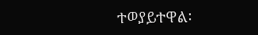ተወያይተዋል፡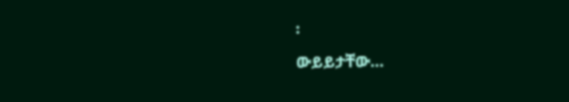፡
ውይይታቸው…